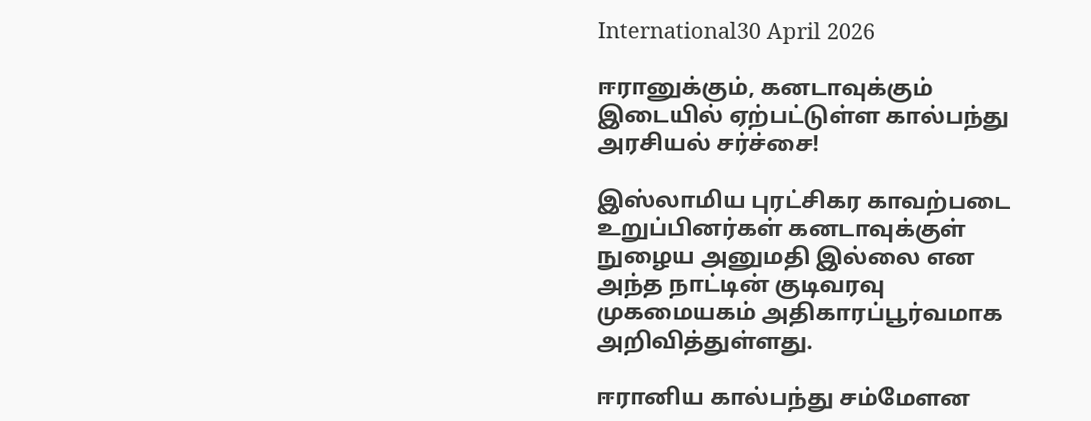International30 April 2026

ஈரானுக்கும், கனடாவுக்கும் இடையில் ஏற்பட்டுள்ள கால்பந்து அரசியல் சர்ச்சை!

இஸ்லாமிய புரட்சிகர காவற்படை உறுப்பினர்கள் கனடாவுக்குள் நுழைய அனுமதி இல்லை என அந்த நாட்டின் குடிவரவு முகமையகம் அதிகாரப்பூர்வமாக அறிவித்துள்ளது.

ஈரானிய கால்பந்து சம்மேளன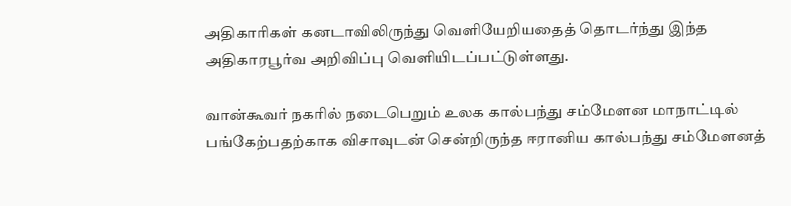அதிகாரிகள் கனடாவிலிருந்து வெளியேறியதைத் தொடர்ந்து இந்த அதிகாரபூர்வ அறிவிப்பு வெளியிடப்பட்டுள்ளது.

வான்கூவர் நகரில் நடைபெறும் உலக கால்பந்து சம்மேளன மாநாட்டில் பங்கேற்பதற்காக விசாவுடன் சென்றிருந்த ஈரானிய கால்பந்து சம்மேளனத்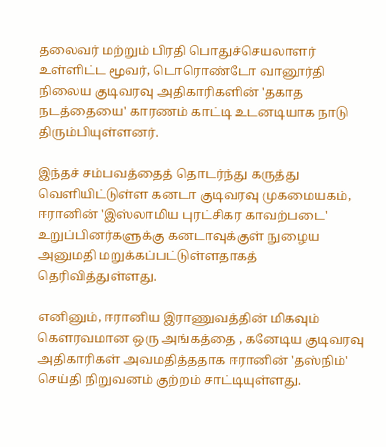தலைவர் மற்றும் பிரதி பொதுச்செயலாளர் உள்ளிட்ட மூவர், டொரொண்டோ வானூர்தி நிலைய குடிவரவு அதிகாரிகளின் 'தகாத நடத்தையை' காரணம் காட்டி உடனடியாக நாடு திரும்பியுள்ளனர்.

இந்தச் சம்பவத்தைத் தொடர்ந்து கருத்து வெளியிட்டுள்ள கனடா குடிவரவு முகமையகம், ஈரானின் 'இஸ்லாமிய புரட்சிகர காவற்படை' உறுப்பினர்களுக்கு கனடாவுக்குள் நுழைய அனுமதி மறுக்கப்பட்டுள்ளதாகத் தெரிவித்துள்ளது.

எனினும், ஈரானிய இராணுவத்தின் மிகவும் கௌரவமான ஒரு அங்கத்தை , கனேடிய குடிவரவு அதிகாரிகள் அவமதித்ததாக ஈரானின் 'தஸ்நிம்' செய்தி நிறுவனம் குற்றம் சாட்டியுள்ளது.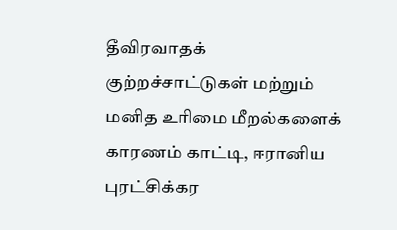தீவிரவாதக் குற்றச்சாட்டுகள் மற்றும் மனித உரிமை மீறல்களைக் காரணம் காட்டி, ஈரானிய புரட்சிக்கர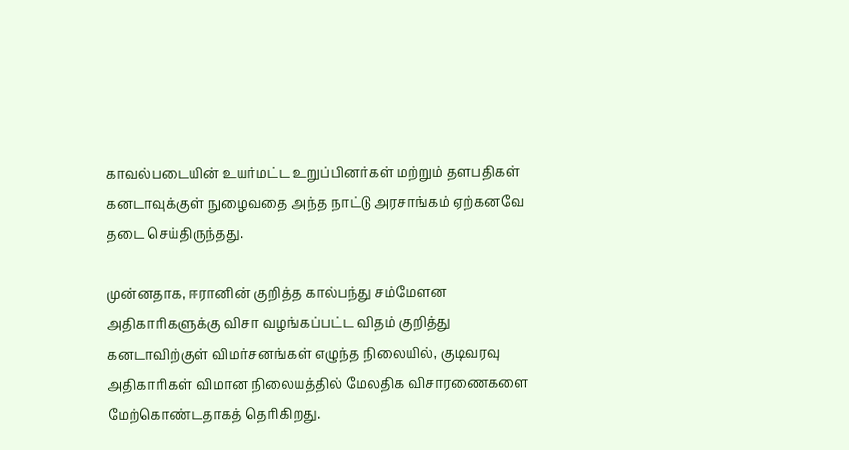காவல்படையின் உயர்மட்ட உறுப்பினர்கள் மற்றும் தளபதிகள் கனடாவுக்குள் நுழைவதை அந்த நாட்டு அரசாங்கம் ஏற்கனவே தடை செய்திருந்தது.

முன்னதாக, ஈரானின் குறித்த கால்பந்து சம்மேளன அதிகாரிகளுக்கு விசா வழங்கப்பட்ட விதம் குறித்து கனடாவிற்குள் விமர்சனங்கள் எழுந்த நிலையில், குடிவரவு அதிகாரிகள் விமான நிலையத்தில் மேலதிக விசாரணைகளை மேற்கொண்டதாகத் தெரிகிறது.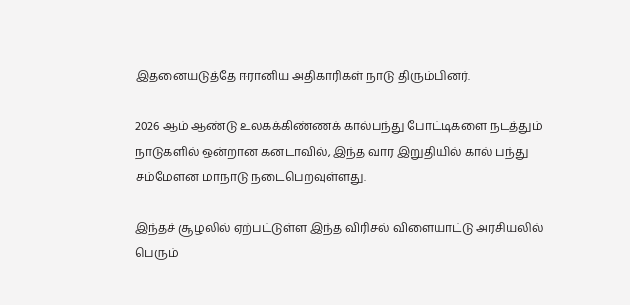இதனையடுத்தே ஈரானிய அதிகாரிகள் நாடு திரும்பினர்.

2026 ஆம் ஆண்டு உலகக்கிண்ணக் கால்பந்து போட்டிகளை நடத்தும் நாடுகளில் ஒன்றான கனடாவில், இந்த வார இறுதியில் கால் பந்து சம்மேளன மாநாடு நடைபெறவுள்ளது.

இந்தச் சூழலில் ஏற்பட்டுள்ள இந்த விரிசல் விளையாட்டு அரசியலில் பெரும்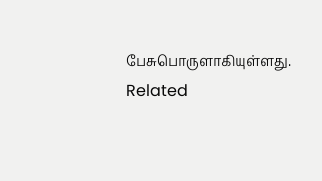பேசுபொருளாகியுள்ளது.
Related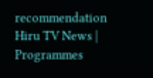recommendation
Hiru TV News | Programmes